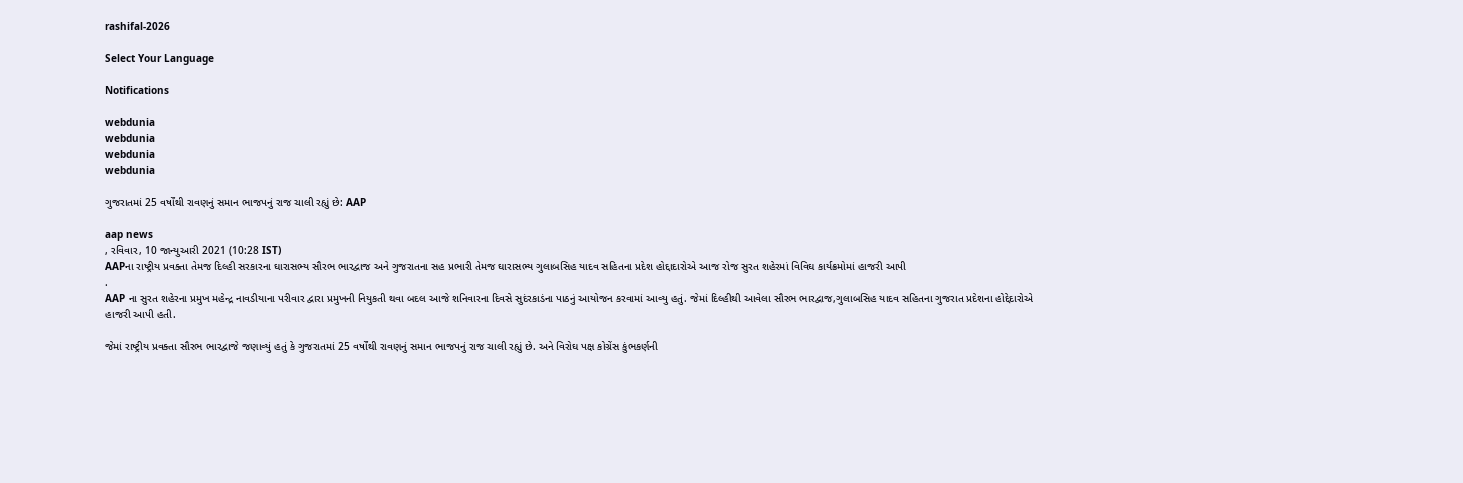rashifal-2026

Select Your Language

Notifications

webdunia
webdunia
webdunia
webdunia

ગુજરાતમાં 25 વર્ષોંથી રાવણનું સમાન ભાજપનું રાજ ચાલી રહ્યું છે: AAP

aap news
, રવિવાર, 10 જાન્યુઆરી 2021 (10:28 IST)
AAPના રાષ્ટ્રીય પ્રવક્તા તેમજ દિલ્હી સરકારના ઘારાસભ્ય સૌરભ ભારદ્વાજ અને ગુજરાતના સહ પ્રભારી તેમજ ઘારાસભ્ય ગુલાબસિહ યાદવ સહિતના પ્રદેશ હોદ્દાદારોએ આજ રોજ સુરત શહેરમાં વિવિઘ કાર્યક્રમોમાં હાજરી આપી
.
AAP ના સુરત શહેરના પ્રમુખ મહેન્દ્ર નાવડીયાના પરીવાર દ્વારા પ્રમુખની નિયુકતી થવા બદલ આજે શનિવારના દિવસે સુદંરકાડંના પાઠનું આયોજન કરવામાં આવ્યુ હતું. જેમાં દિલ્હીથી આવેલા સૌરભ ભારદ્વાજ,ગુલાબસિહ યાદવ સહિતના ગુજરાત પ્રદેશના હોદ્દેદારોએ હાજરી આપી હતી.

જેમાં રાષ્ટ્રીય પ્રવક્તા સૌરભ ભારદ્વાજે જણાવ્યું હતું કે ગુજરાતમાં 25 વર્ષોંથી રાવણનું સમાન ભાજપનું રાજ ચાલી રહ્યું છે. અને વિરોઘ પક્ષ કોગ્રેંસ કુંભકર્ણની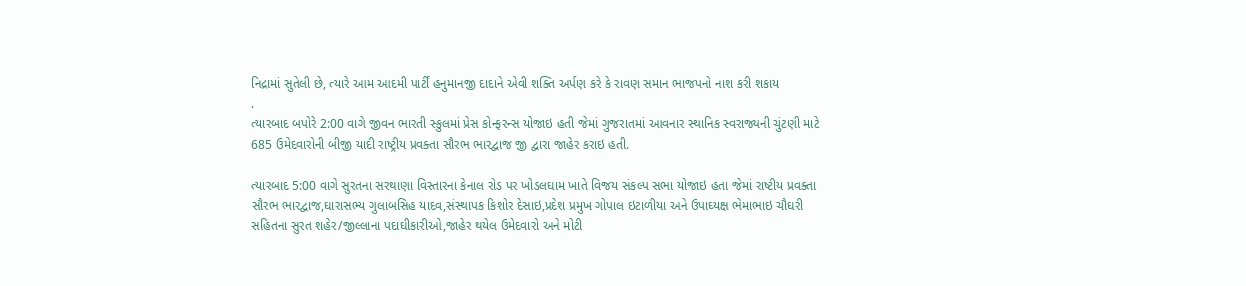નિદ્રામાં સુતેલી છે, ત્યારે આમ આદમી પાર્ટીં હનુમાનજી દાદાને એવી શક્તિ અર્પણ કરે કે રાવણ સમાન ભાજપનો નાશ કરી શકાય
.
ત્યારબાદ બપોરે 2:00 વાગે જીવન ભારતી સ્કુલમાં પ્રેસ કોન્ફરન્સ યોજાઇ હતી જેમાં ગુજરાતમાં આવનાર સ્થાનિક સ્વરાજ્યની ચુંટણી માટે 685 ઉમેદવારોની બીજી યાદી રાષ્ટ્રીય પ્રવક્તા સૌરભ ભારદ્વાજ જી દ્વારા જાહેર કરાઇ હતી.

ત્યારબાદ 5:00 વાગે સુરતના સરથાણા વિસ્તારના કેનાલ રોડ પર ખોડલઘામ ખાતે વિજય સંકલ્પ સભા યોજાઇ હતા જેમાં રાષ્ટીય પ્રવક્તા સૌરભ ભારદ્વાજ,ઘારાસભ્ય ગુલાબસિહ યાદવ,સંસ્થાપક કિશોર દેસાઇ,પ્રદેશ પ્રમુખ ગોપાલ ઇટાળીયા અને ઉપાઘ્યક્ષ ભેમાભાઇ ચૌઘરી સહિતના સુરત શહેર/જીલ્લાના પદાઘીકારીઓ,જાહેર થયેલ ઉમેદવારો અને મોટી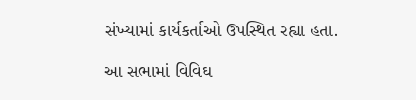સંખ્યામાં કાર્યકર્તાઓ ઉપસ્થિત રહ્યા હતા.

આ સભામાં વિવિઘ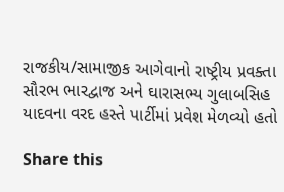રાજકીય/સામાજીક આગેવાનો રાષ્ટ્રીય પ્રવક્તા સૌરભ ભારદ્વાજ અને ઘારાસભ્ય ગુલાબસિહ યાદવના વરદ હસ્તે પાર્ટીમાં પ્રવેશ મેળવ્યો હતો

Share this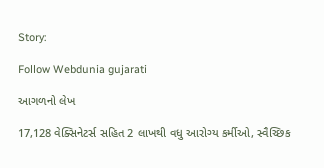Story:

Follow Webdunia gujarati

આગળનો લેખ

17,128 વેક્સિનેટર્સ સહિત 2 લાખથી વધુ આરોગ્ય કર્મીઓ, સ્વૈચ્છિક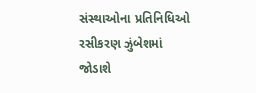સંસ્થાઓના પ્રતિનિધિઓ રસીકરણ ઝુંબેશમાં જોડાશે